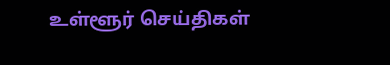உள்ளூர் செய்திகள்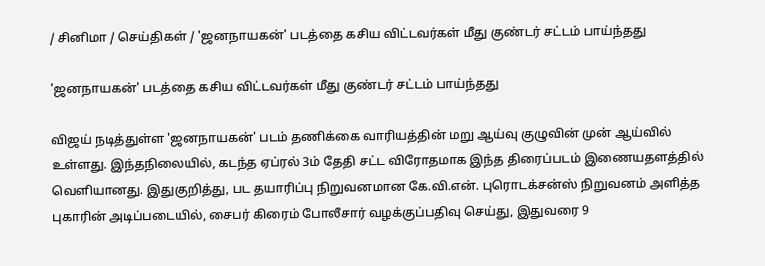/ சினிமா / செய்திகள் / 'ஜனநாயகன்' படத்தை கசிய விட்டவர்கள் மீது குண்டர் சட்டம் பாய்ந்தது

'ஜனநாயகன்' படத்தை கசிய விட்டவர்கள் மீது குண்டர் சட்டம் பாய்ந்தது

விஜய் நடித்துள்ள 'ஜனநாயகன்' படம் தணிக்கை வாரியத்தின் மறு ஆய்வு குழுவின் முன் ஆய்வில் உள்ளது. இந்தநிலையில், கடந்த ஏப்ரல் 3ம் தேதி சட்ட விரோதமாக இந்த திரைப்படம் இணையதளத்தில் வெளியானது. இதுகுறித்து, பட தயாரிப்பு நிறுவனமான கே.வி.என். புரொடக்சன்ஸ் நிறுவனம் அளித்த புகாரின் அடிப்படையில், சைபர் கிரைம் போலீசார் வழக்குப்பதிவு செய்து, இதுவரை 9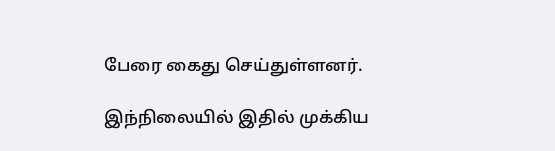பேரை கைது செய்துள்ளனர்.

இந்நிலையில் இதில் முக்கிய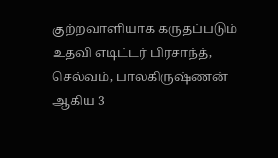குற்றவாளியாக கருதப்படும் உதவி எடிட்டர் பிரசாந்த், செல்வம், பாலகிருஷ்ணன் ஆகிய 3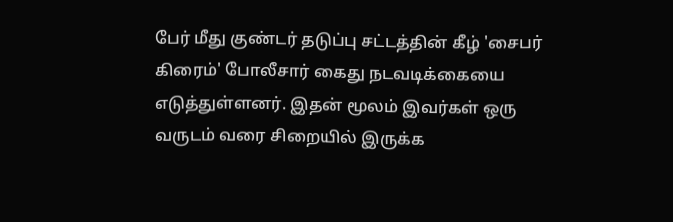பேர் மீது குண்டர் தடுப்பு சட்டத்தின் கீழ் 'சைபர் கிரைம்' போலீசார் கைது நடவடிக்கையை எடுத்துள்ளனர். இதன் மூலம் இவர்கள் ஒரு வருடம் வரை சிறையில் இருக்க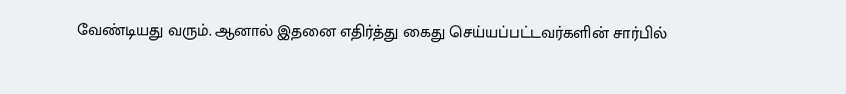வேண்டியது வரும். ஆனால் இதனை எதிர்த்து கைது செய்யப்பட்டவர்களின் சார்பில்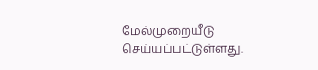மேல்முறையீடு செய்யப்பட்டுள்ளது.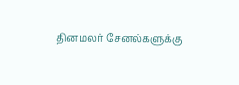தினமலர் சேனல்களுக்கு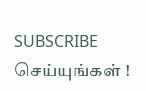SUBSCRIBE செய்யுங்கள் !